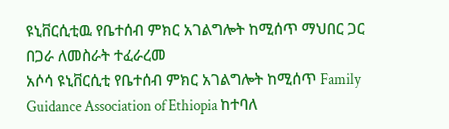ዩኒቨርሲቲዉ የቤተሰብ ምክር አገልግሎት ከሚሰጥ ማህበር ጋር በጋራ ለመስራት ተፈራረመ
አሶሳ ዩኒቨርሲቲ የቤተሰብ ምክር አገልግሎት ከሚሰጥ Family Guidance Association of Ethiopia ከተባለ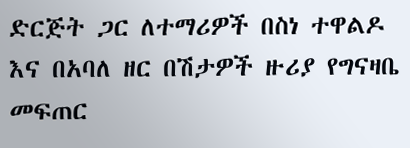ድርጅት ጋር ለተማሪዎች በስነ ተዋልዶ እና በአባለ ዘር በሽታዎች ዙሪያ የግናዛቤ መፍጠር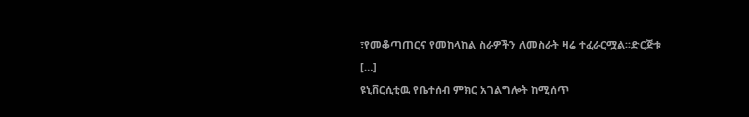፣የመቆጣጠርና የመከላከል ስራዎችን ለመስራት ዛሬ ተፈራርሟል፡፡ድርጅቱ […]
ዩኒቨርሲቲዉ የቤተሰብ ምክር አገልግሎት ከሚሰጥ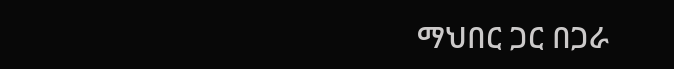ማህበር ጋር በጋራ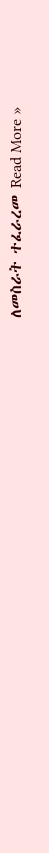ለመስራት ተፈራረመ Read More »